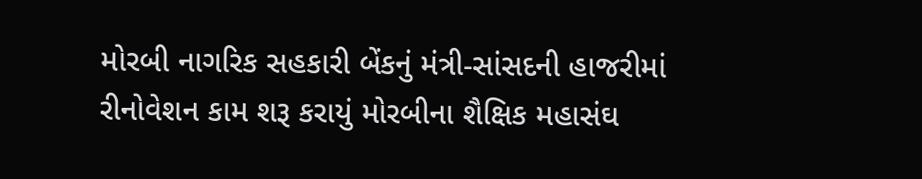મોરબી નાગરિક સહકારી બેંકનું મંત્રી-સાંસદની હાજરીમાં રીનોવેશન કામ શરૂ કરાયું મોરબીના શૈક્ષિક મહાસંઘ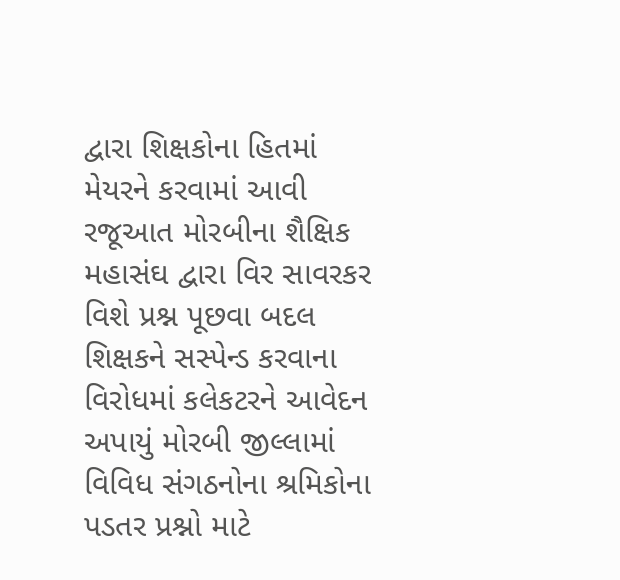દ્વારા શિક્ષકોના હિતમાં મેયરને કરવામાં આવી રજૂઆત મોરબીના શૈક્ષિક મહાસંઘ દ્વારા વિર સાવરકર વિશે પ્રશ્ન પૂછવા બદલ શિક્ષકને સસ્પેન્ડ કરવાના વિરોધમાં કલેકટરને આવેદન અપાયું મોરબી જીલ્લામાં વિવિધ સંગઠનોના શ્રમિકોના પડતર પ્રશ્નો માટે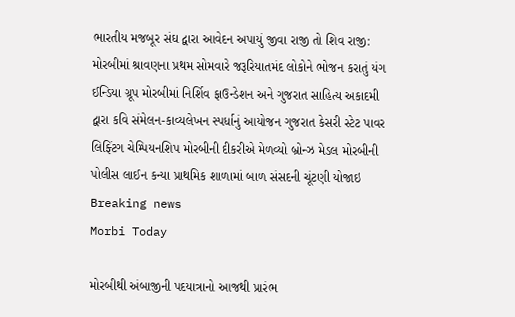ભારતીય મજબૂર સંઘ દ્વારા આવેદન અપાયું જીવા રાજી તો શિવ રાજી: મોરબીમાં શ્રાવણના પ્રથમ સોમવારે જરૂરિયાતમંદ લોકોને ભોજન કરાતું યંગ ઈન્ડિયા ગ્રૂપ મોરબીમાં નિર્શિવ ફાઉન્ડેશન અને ગુજરાત સાહિત્ય અકાદમી દ્વારા કવિ સંમેલન-કાવ્યલેખન સ્પર્ધાનું આયોજન ગુજરાત કેસરી સ્ટેટ પાવર લિફ્ટિંગ ચેમ્પિયનશિપ મોરબીની દીકરીએ મેળવ્યો બ્રોન્ઝ મેડલ મોરબીની પોલીસ લાઈન કન્યા પ્રાથમિક શાળામાં બાળ સંસદની ચૂંટણી યોજાઇ
Breaking news
Morbi Today

મોરબીથી અંબાજીની પદયાત્રાનો આજથી પ્રારંભ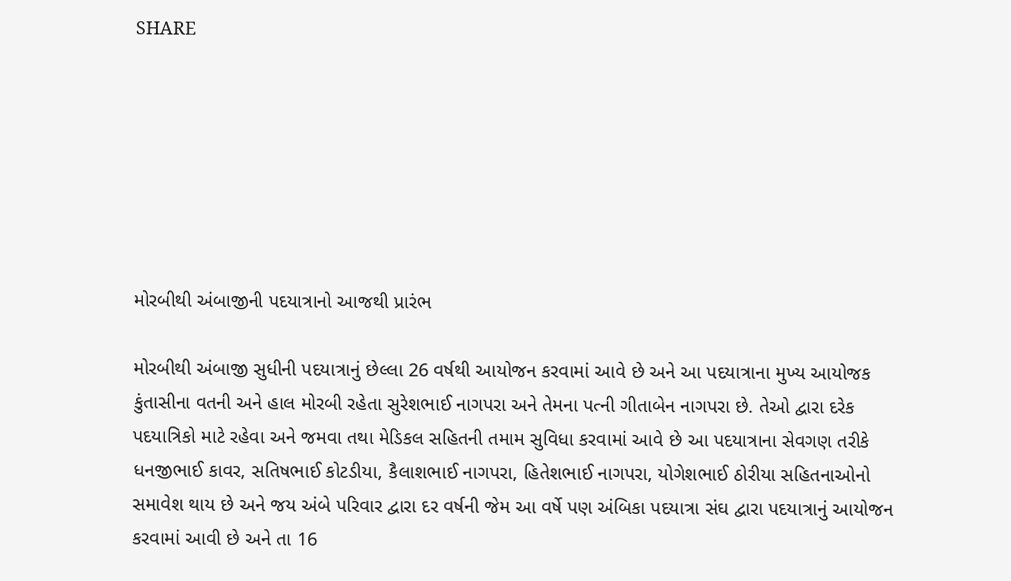SHARE







મોરબીથી અંબાજીની પદયાત્રાનો આજથી પ્રારંભ

મોરબીથી અંબાજી સુધીની પદયાત્રાનું છેલ્લા 26 વર્ષથી આયોજન કરવામાં આવે છે અને આ પદયાત્રાના મુખ્ય આયોજક કુંતાસીના વતની અને હાલ મોરબી રહેતા સુરેશભાઈ નાગપરા અને તેમના પત્ની ગીતાબેન નાગપરા છે. તેઓ દ્વારા દરેક પદયાત્રિકો માટે રહેવા અને જમવા તથા મેડિકલ સહિતની તમામ સુવિધા કરવામાં આવે છે આ પદયાત્રાના સેવગણ તરીકે ધનજીભાઈ કાવર, સતિષભાઈ કોટડીયા, કૈલાશભાઈ નાગપરા, હિતેશભાઈ નાગપરા, યોગેશભાઈ ઠોરીયા સહિતનાઓનો સમાવેશ થાય છે અને જય અંબે પરિવાર દ્વારા દર વર્ષની જેમ આ વર્ષે પણ અંબિકા પદયાત્રા સંઘ દ્વારા પદયાત્રાનું આયોજન કરવામાં આવી છે અને તા 16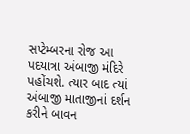સપ્ટેમ્બરના રોજ આ પદયાત્રા અંબાજી મંદિરે પહોંચશે. ત્યાર બાદ ત્યાં અંબાજી માતાજીનાં દર્શન કરીને બાવન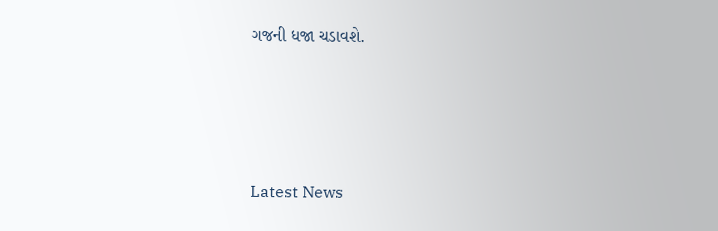ગજની ધજા ચડાવશે.






Latest News